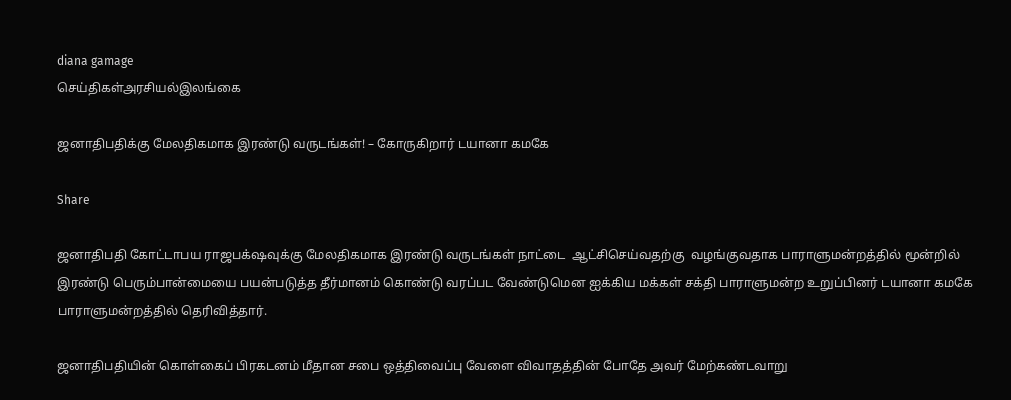diana gamage
செய்திகள்அரசியல்இலங்கை

ஜனாதிபதிக்கு மேலதிகமாக இரண்டு வருடங்கள்! – கோருகிறார் டயானா கமகே

Share

ஜனாதிபதி கோட்டாபய ராஜபக்‌ஷவுக்கு மேலதிகமாக இரண்டு வருடங்கள் நாட்டை  ஆட்சிசெய்வதற்கு  வழங்குவதாக பாராளுமன்றத்தில் மூன்றில் இரண்டு பெரும்பான்மையை பயன்படுத்த தீர்மானம் கொண்டு வரப்பட வேண்டுமென ஐக்கிய மக்கள் சக்தி பாராளுமன்ற உறுப்பினர் டயானா கமகே பாராளுமன்றத்தில் தெரிவித்தார்.

ஜனாதிபதியின் கொள்கைப் பிரகடனம் மீதான சபை ஒத்திவைப்பு வேளை விவாதத்தின் போதே அவர் மேற்கண்டவாறு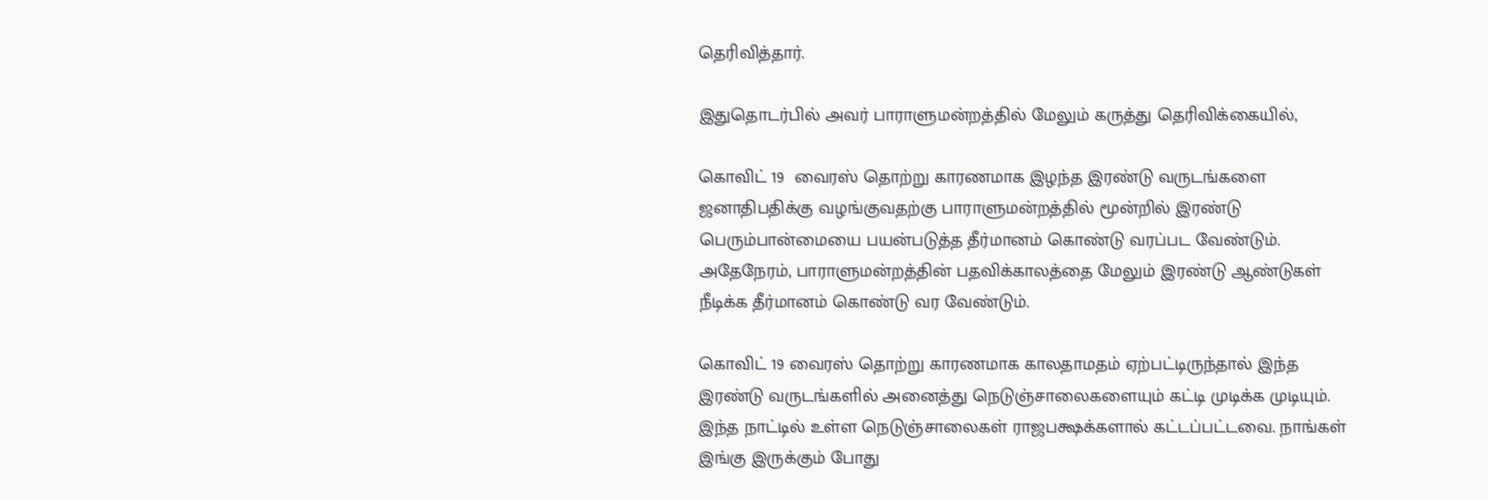தெரிவித்தார்.

இதுதொடர்பில் அவர் பாராளுமன்றத்தில் மேலும் கருத்து தெரிவிக்கையில்,

கொவிட் 19  வைரஸ் தொற்று காரணமாக இழந்த இரண்டு வருடங்களை ஜனாதிபதிக்கு வழங்குவதற்கு பாராளுமன்றத்தில் மூன்றில் இரண்டு பெரும்பான்மையை பயன்படுத்த தீர்மானம் கொண்டு வரப்பட வேண்டும். அதேநேரம், பாராளுமன்றத்தின் பதவிக்காலத்தை மேலும் இரண்டு ஆண்டுகள் நீடிக்க தீர்மானம் கொண்டு வர வேண்டும்.

கொவிட் 19 வைரஸ் தொற்று காரணமாக காலதாமதம் ஏற்பட்டிருந்தால் இந்த இரண்டு வருடங்களில் அனைத்து நெடுஞ்சாலைகளையும் கட்டி முடிக்க முடியும். இந்த நாட்டில் உள்ள நெடுஞ்சாலைகள் ராஜபக்ஷக்களால் கட்டப்பட்டவை. நாங்கள் இங்கு இருக்கும் போது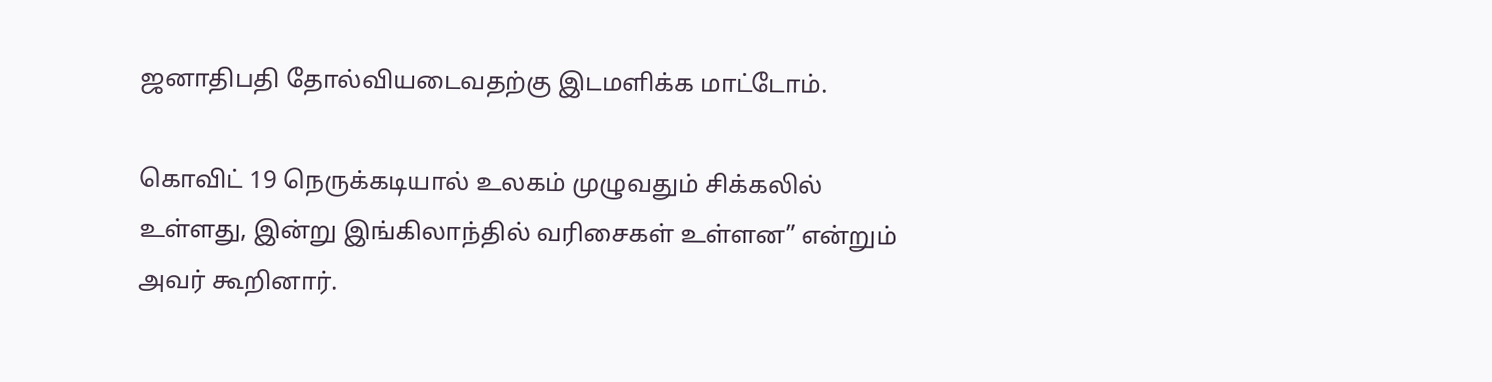ஜனாதிபதி தோல்வியடைவதற்கு இடமளிக்க மாட்டோம்.

கொவிட் 19 நெருக்கடியால் உலகம் முழுவதும் சிக்கலில் உள்ளது, இன்று இங்கிலாந்தில் வரிசைகள் உள்ளன” என்றும் அவர் கூறினார்.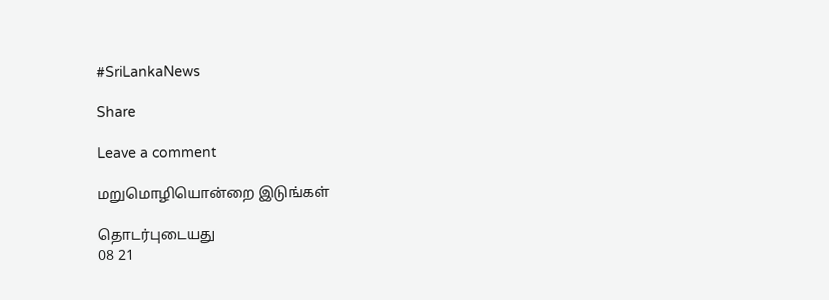#SriLankaNews

Share

Leave a comment

மறுமொழியொன்றை இடுங்கள்

தொடர்புடையது
08 21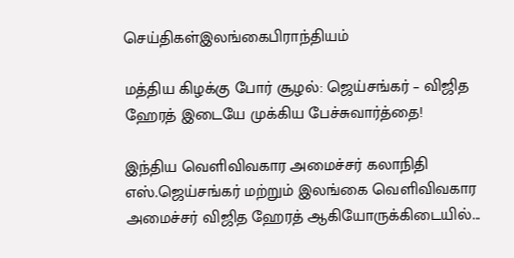செய்திகள்இலங்கைபிராந்தியம்

மத்திய கிழக்கு போர் சூழல்: ஜெய்சங்கர் – விஜித ஹேரத் இடையே முக்கிய பேச்சுவார்த்தை!

இந்திய வெளிவிவகார அமைச்சர் கலாநிதி எஸ்.ஜெய்சங்கர் மற்றும் இலங்கை வெளிவிவகார அமைச்சர் விஜித ஹேரத் ஆகியோருக்கிடையில்...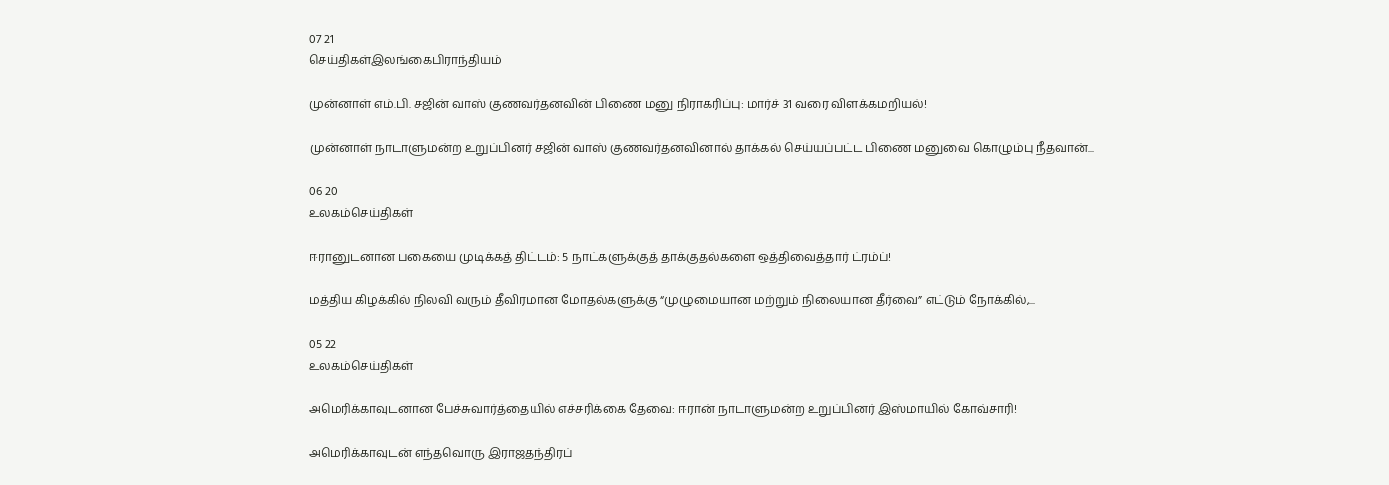07 21
செய்திகள்இலங்கைபிராந்தியம்

முன்னாள் எம்.பி. சஜின் வாஸ் குணவர்தனவின் பிணை மனு நிராகரிப்பு: மார்ச் 31 வரை விளக்கமறியல்!

முன்னாள் நாடாளுமன்ற உறுப்பினர் சஜின் வாஸ் குணவர்தனவினால் தாக்கல் செய்யப்பட்ட பிணை மனுவை கொழும்பு நீதவான்...

06 20
உலகம்செய்திகள்

ஈரானுடனான பகையை முடிக்கத் திட்டம்: 5 நாட்களுக்குத் தாக்குதல்களை ஒத்திவைத்தார் ட்ரம்ப்!

மத்திய கிழக்கில் நிலவி வரும் தீவிரமான மோதல்களுக்கு “முழுமையான மற்றும் நிலையான தீர்வை” எட்டும் நோக்கில்,...

05 22
உலகம்செய்திகள்

அமெரிக்காவுடனான பேச்சுவார்த்தையில் எச்சரிக்கை தேவை: ஈரான் நாடாளுமன்ற உறுப்பினர் இஸ்மாயில் கோவ்சாரி!

அமெரிக்காவுடன் எந்தவொரு இராஜதந்திரப்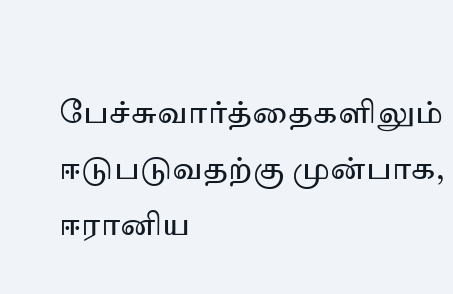பேச்சுவார்த்தைகளிலும் ஈடுபடுவதற்கு முன்பாக, ஈரானிய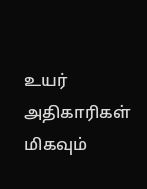உயர் அதிகாரிகள் மிகவும்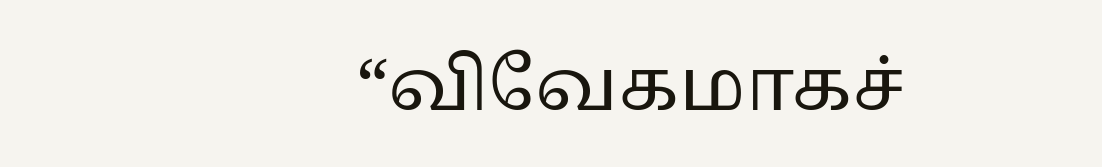“விவேகமாகச்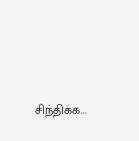சிந்திக்க...